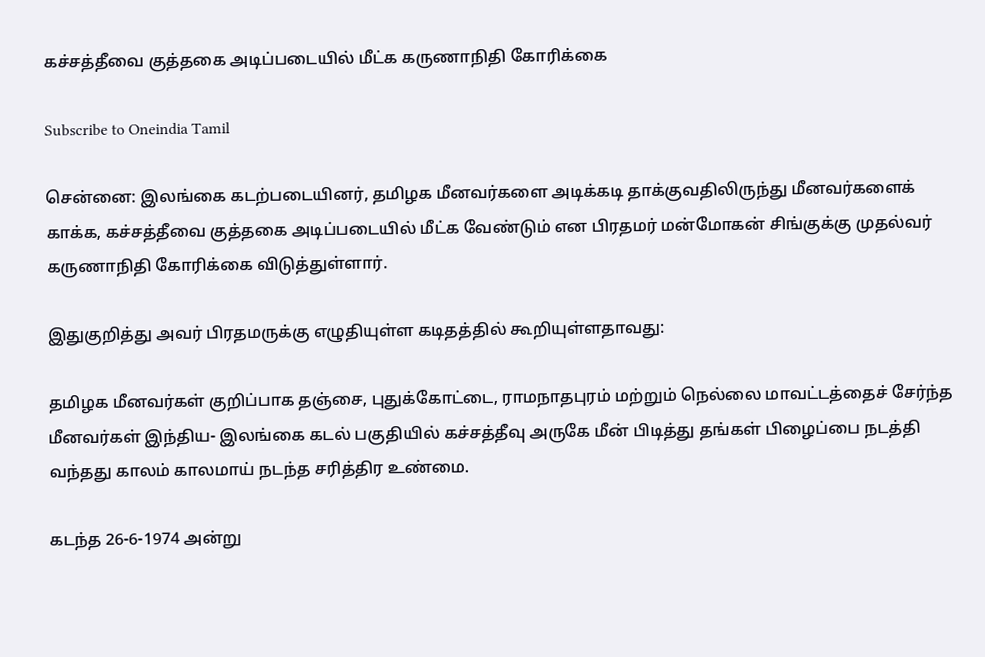கச்சத்தீவை குத்தகை அடிப்படையில் மீட்க கருணாநிதி கோரிக்கை

Subscribe to Oneindia Tamil

சென்னை: இலங்கை கடற்படையினர், தமிழக மீனவர்களை அடிக்கடி தாக்குவதிலிருந்து மீனவர்களைக் காக்க, கச்சத்தீவை குத்தகை அடிப்படையில் மீட்க வேண்டும் என பிரதமர் மன்மோகன் சிங்குக்கு முதல்வர் கருணாநிதி கோரிக்கை விடுத்துள்ளார்.

இதுகுறித்து அவர் பிரதமருக்கு எழுதியுள்ள கடிதத்தில் கூறியுள்ளதாவது:

தமிழக மீனவர்கள் குறிப்பாக தஞ்சை, புதுக்கோட்டை, ராமநாதபுரம் மற்றும் நெல்லை மாவட்டத்தைச் சேர்ந்த மீனவர்கள் இந்திய- இலங்கை கடல் பகுதியில் கச்சத்தீவு அருகே மீன் பிடித்து தங்கள் பிழைப்பை நடத்தி வந்தது காலம் காலமாய் நடந்த சரித்திர உண்மை.

கடந்த 26-6-1974 அன்று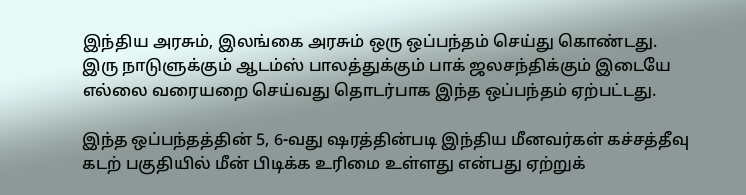இந்திய அரசும், இலங்கை அரசும் ஒரு ஒப்பந்தம் செய்து கொண்டது. இரு நாடுளுக்கும் ஆடம்ஸ் பாலத்துக்கும் பாக் ஜலசந்திக்கும் இடையே எல்லை வரையறை செய்வது தொடர்பாக இந்த ஒப்பந்தம் ஏற்பட்டது.

இந்த ஒப்பந்தத்தின் 5, 6-வது ஷரத்தின்படி இந்திய மீனவர்கள் கச்சத்தீவு கடற் பகுதியில் மீன் பிடிக்க உரிமை உள்ளது என்பது ஏற்றுக்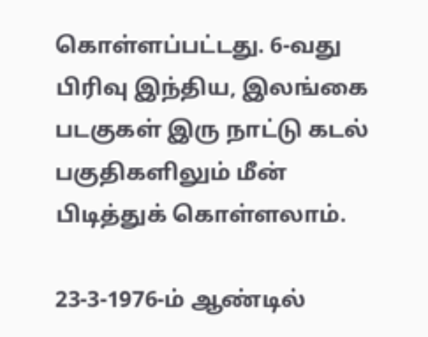கொள்ளப்பட்டது. 6-வது பிரிவு இந்திய, இலங்கை படகுகள் இரு நாட்டு கடல் பகுதிகளிலும் மீன் பிடித்துக் கொள்ளலாம்.

23-3-1976-ம் ஆண்டில்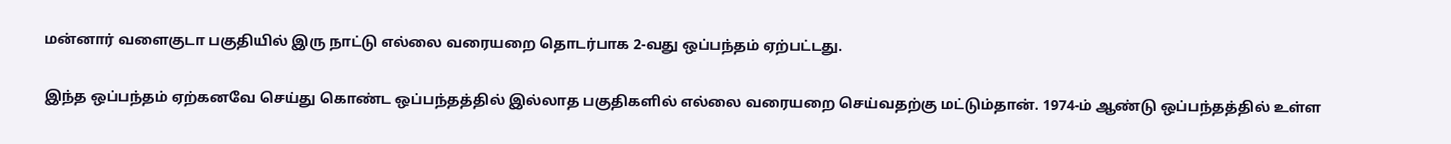மன்னார் வளைகுடா பகுதியில் இரு நாட்டு எல்லை வரையறை தொடர்பாக 2-வது ஒப்பந்தம் ஏற்பட்டது.

இந்த ஒப்பந்தம் ஏற்கனவே செய்து கொண்ட ஒப்பந்தத்தில் இல்லாத பகுதிகளில் எல்லை வரையறை செய்வதற்கு மட்டும்தான். 1974-ம் ஆண்டு ஒப்பந்தத்தில் உள்ள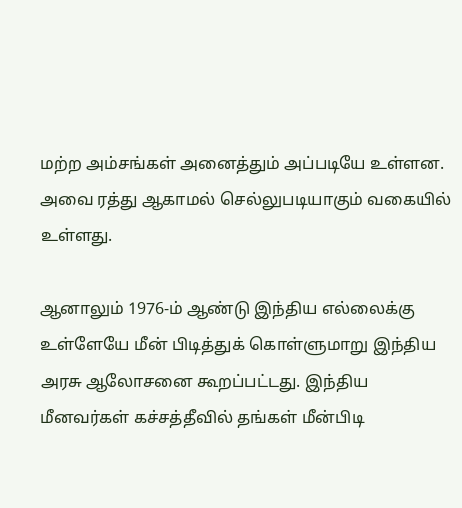மற்ற அம்சங்கள் அனைத்தும் அப்படியே உள்ளன. அவை ரத்து ஆகாமல் செல்லுபடியாகும் வகையில் உள்ளது.

ஆனாலும் 1976-ம் ஆண்டு இந்திய எல்லைக்கு உள்ளேயே மீன் பிடித்துக் கொள்ளுமாறு இந்திய அரசு ஆலோசனை கூறப்பட்டது. இந்திய மீனவர்கள் கச்சத்தீவில் தங்கள் மீன்பிடி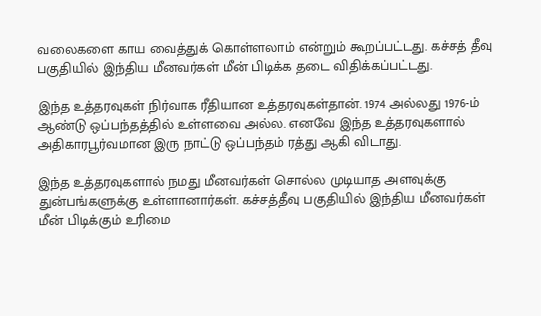வலைகளை காய வைத்துக் கொள்ளலாம் என்றும் கூறப்பட்டது. கச்சத் தீவு பகுதியில் இந்திய மீனவர்கள் மீன் பிடிக்க தடை விதிக்கப்பட்டது.

இந்த உத்தரவுகள் நிர்வாக ரீதியான உத்தரவுகள்தான். 1974 அல்லது 1976-ம் ஆண்டு ஒப்பந்தத்தில் உள்ளவை அல்ல. எனவே இந்த உத்தரவுகளால் அதிகாரபூர்வமான இரு நாட்டு ஒப்பந்தம் ரத்து ஆகி விடாது.

இந்த உத்தரவுகளால் நமது மீனவர்கள் சொல்ல முடியாத அளவுக்கு துன்பங்களுக்கு உள்ளானார்கள். கச்சத்தீவு பகுதியில் இந்திய மீனவர்கள் மீன் பிடிக்கும் உரிமை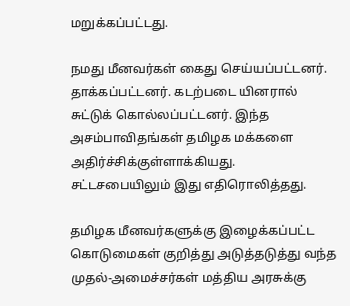மறுக்கப்பட்டது.

நமது மீனவர்கள் கைது செய்யப்பட்டனர். தாக்கப்பட்டனர். கடற்படை யினரால் சுட்டுக் கொல்லப்பட்டனர். இந்த அசம்பாவிதங்கள் தமிழக மக்களை அதிர்ச்சிக்குள்ளாக்கியது. சட்டசபையிலும் இது எதிரொலித்தது.

தமிழக மீனவர்களுக்கு இழைக்கப்பட்ட கொடுமைகள் குறித்து அடுத்தடுத்து வந்த முதல்-அமைச்சர்கள் மத்திய அரசுக்கு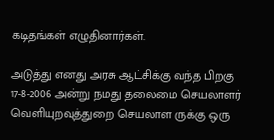கடிதங்கள் எழுதினார்கள்.

அடுத்து எனது அரசு ஆட்சிக்கு வந்த பிறகு 17-8-2006 அன்று நமது தலைமை செயலாளர் வெளியுறவுத்துறை செயலாள ருக்கு ஒரு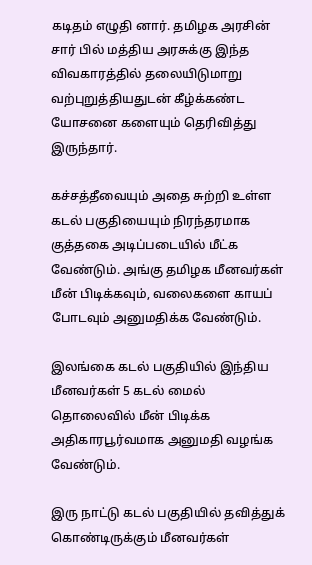கடிதம் எழுதி னார். தமிழக அரசின் சார் பில் மத்திய அரசுக்கு இந்த விவகாரத்தில் தலையிடுமாறு வற்புறுத்தியதுடன் கீழ்க்கண்ட யோசனை களையும் தெரிவித்து இருந்தார்.

கச்சத்தீவையும் அதை சுற்றி உள்ள கடல் பகுதியையும் நிரந்தரமாக குத்தகை அடிப்படையில் மீட்க வேண்டும். அங்கு தமிழக மீனவர்கள் மீன் பிடிக்கவும், வலைகளை காயப் போடவும் அனுமதிக்க வேண்டும்.

இலங்கை கடல் பகுதியில் இந்திய மீனவர்கள் 5 கடல் மைல் தொலைவில் மீன் பிடிக்க அதிகாரபூர்வமாக அனுமதி வழங்க வேண்டும்.

இரு நாட்டு கடல் பகுதியில் தவித்துக் கொண்டிருக்கும் மீனவர்கள்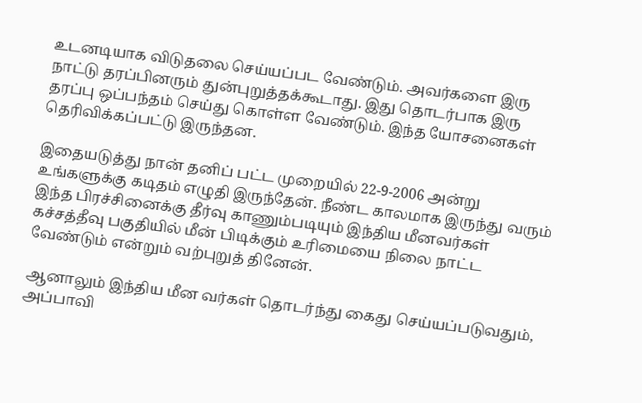உடனடியாக விடுதலை செய்யப்பட வேண்டும். அவர்களை இரு நாட்டு தரப்பினரும் துன்புறுத்தக்கூடாது. இது தொடர்பாக இரு தரப்பு ஒப்பந்தம் செய்து கொள்ள வேண்டும். இந்த யோசனைகள் தெரிவிக்கப்பட்டு இருந்தன.

இதையடுத்து நான் தனிப் பட்ட முறையில் 22-9-2006 அன்று உங்களுக்கு கடிதம் எழுதி இருந்தேன். நீண்ட காலமாக இருந்து வரும் இந்த பிரச்சினைக்கு தீர்வு காணும்படியும் இந்திய மீனவர்கள் கச்சத்தீவு பகுதியில் மீன் பிடிக்கும் உரிமையை நிலை நாட்ட வேண்டும் என்றும் வற்புறுத் தினேன்.

ஆனாலும் இந்திய மீன வர்கள் தொடர்ந்து கைது செய்யப்படுவதும், அப்பாவி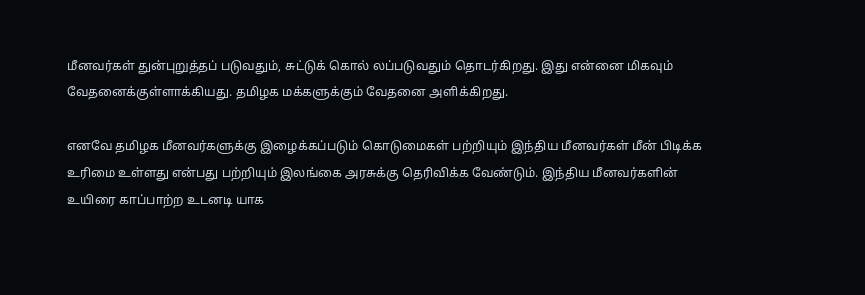மீனவர்கள் துன்புறுத்தப் படுவதும், சுட்டுக் கொல் லப்படுவதும் தொடர்கிறது. இது என்னை மிகவும் வேதனைக்குள்ளாக்கியது. தமிழக மக்களுக்கும் வேதனை அளிக்கிறது.

எனவே தமிழக மீனவர்களுக்கு இழைக்கப்படும் கொடுமைகள் பற்றியும் இந்திய மீனவர்கள் மீன் பிடிக்க உரிமை உள்ளது என்பது பற்றியும் இலங்கை அரசுக்கு தெரிவிக்க வேண்டும். இந்திய மீனவர்களின் உயிரை காப்பாற்ற உடனடி யாக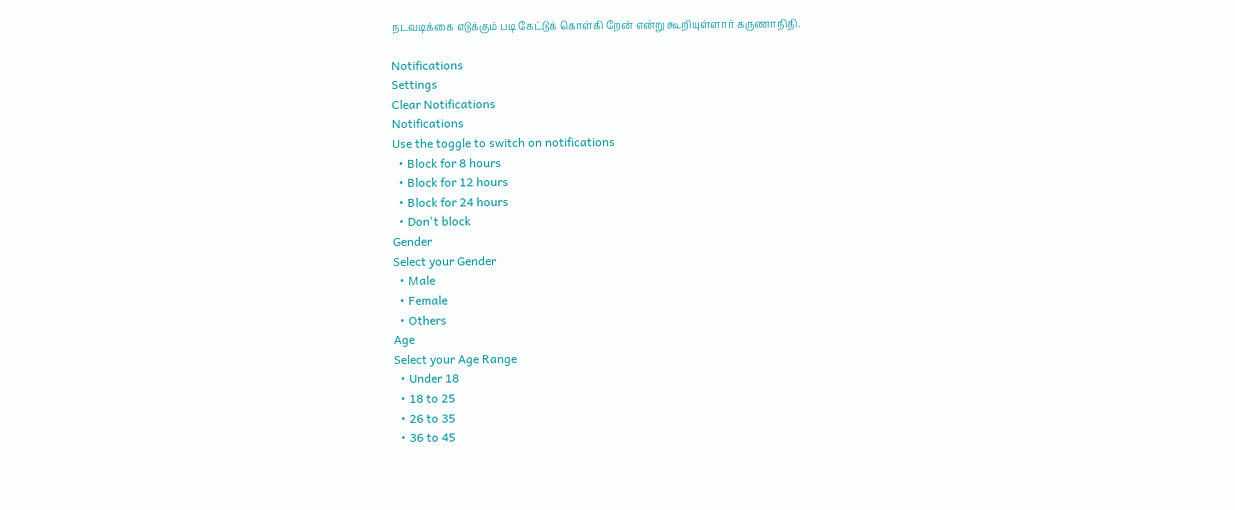நடவடிக்கை எடுக்கும் படி கேட்டுக் கொள்கி றேன் என்று கூறியுள்ளார் கருணாநிதி.

Notifications
Settings
Clear Notifications
Notifications
Use the toggle to switch on notifications
  • Block for 8 hours
  • Block for 12 hours
  • Block for 24 hours
  • Don't block
Gender
Select your Gender
  • Male
  • Female
  • Others
Age
Select your Age Range
  • Under 18
  • 18 to 25
  • 26 to 35
  • 36 to 45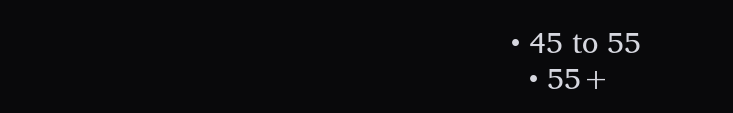• 45 to 55
  • 55+